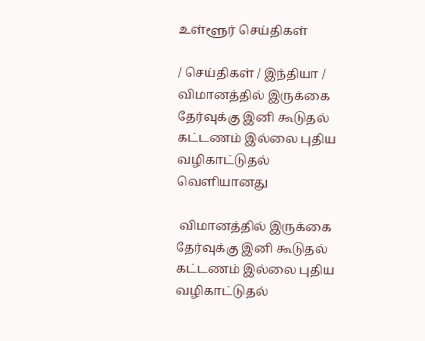உள்ளூர் செய்திகள்

/ செய்திகள் / இந்தியா /  விமானத்தில் இருக்கை தேர்வுக்கு இனி கூடுதல் கட்டணம் இல்லை புதிய வழிகாட்டுதல் வெளியானது

 விமானத்தில் இருக்கை தேர்வுக்கு இனி கூடுதல் கட்டணம் இல்லை புதிய வழிகாட்டுதல்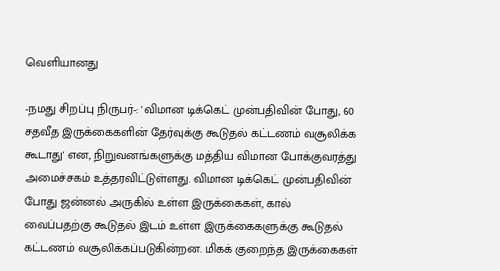வெளியானது

-நமது சிறப்பு நிருபர்-: 'விமான டிக்கெட் முன்பதிவின் போது, 60 சதவீத இருக்கைகளின் தேர்வுக்கு கூடுதல் கட்டணம் வசூலிக்க கூடாது' என, நிறுவனங்களுக்கு மத்திய விமான போக்குவரத்து அமைச்சகம் உத்தரவிட்டுள்ளது. விமான டிக்கெட் முன்பதிவின் போது ஜன்னல் அருகில் உள்ள இருக்கைகள், கால் வைப்பதற்கு கூடுதல் இடம் உள்ள இருக்கைகளுக்கு கூடுதல் கட்டணம் வசூலிக்கப்படுகின்றன. மிகக் குறைந்த இருக்கைகள்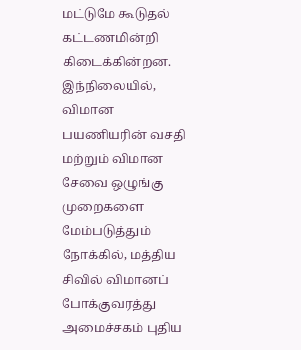மட்டுமே கூடுதல் கட்டணமின்றி கிடைக்கின்றன. இந்நிலையில், விமான பயணியரின் வசதி மற்றும் விமான சேவை ஒழுங்கு முறைகளை மேம்படுத்தும் நோக்கில், மத்திய சிவில் விமானப் போக்குவரத்து அமைச்சகம் புதிய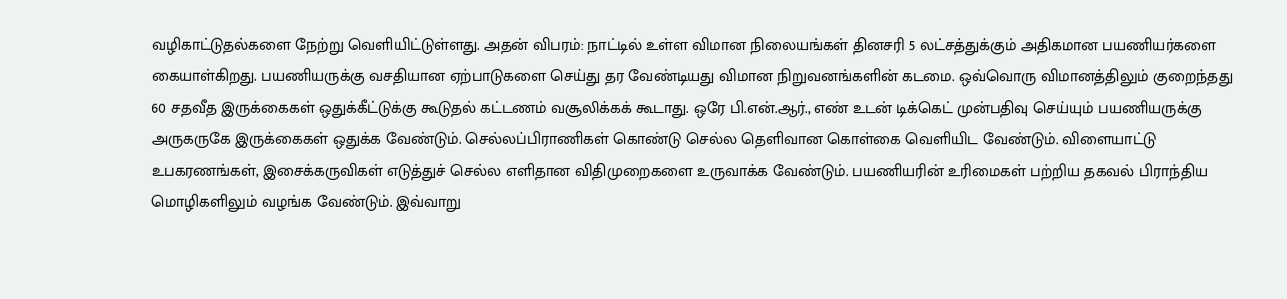வழிகாட்டுதல்களை நேற்று வெளியிட்டுள்ளது. அதன் விபரம்: நாட்டில் உள்ள விமான நிலையங்கள் தினசரி 5 லட்சத்துக்கும் அதிகமான பயணியர்களை கையாள்கிறது. பயணியருக்கு வசதியான ஏற்பாடுகளை செய்து தர வேண்டியது விமான நிறுவனங்களின் கடமை. ஒவ்வொரு விமானத்திலும் குறைந்தது 60 சதவீத இருக்கைகள் ஒதுக்கீட்டுக்கு கூடுதல் கட்டணம் வசூலிக்கக் கூடாது. ஒரே பி.என்.ஆர்., எண் உடன் டிக்கெட் முன்பதிவு செய்யும் பயணியருக்கு அருகருகே இருக்கைகள் ஒதுக்க வேண்டும். செல்லப்பிராணிகள் கொண்டு செல்ல தெளிவான கொள்கை வெளியிட வேண்டும். விளையாட்டு உபகரணங்கள், இசைக்கருவிகள் எடுத்துச் செல்ல எளிதான விதிமுறைகளை உருவாக்க வேண்டும். பயணியரின் உரிமைகள் பற்றிய தகவல் பிராந்திய மொழிகளிலும் வழங்க வேண்டும். இவ்வாறு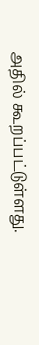அதில் கூறப்பட்டுள்ளது.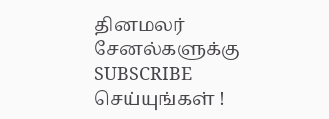தினமலர் சேனல்களுக்கு SUBSCRIBE செய்யுங்கள் !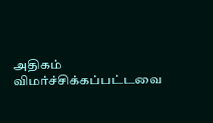அதிகம் விமர்ச்சிக்கப்பட்டவை